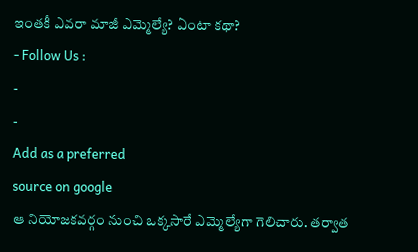ఇంతకీ ఎవరా మాజీ ఎమ్మెల్యే? ఏంటా కథా?
- Follow Us :
-
-
Add as a preferred
source on google
ఆ నియోజకవర్గం నుంచి ఒక్కసారే ఎమ్మెల్యేగా గెలిచారు. తర్వాత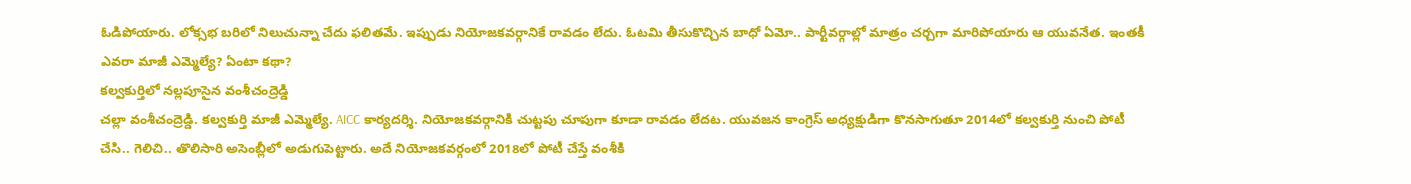ఓడిపోయారు. లోక్సభ బరిలో నిలుచున్నా చేదు ఫలితమే. ఇప్పుడు నియోజకవర్గానికే రావడం లేదు. ఓటమి తీసుకొచ్చిన బాధో ఏమో.. పార్టీవర్గాల్లో మాత్రం చర్చగా మారిపోయారు ఆ యువనేత. ఇంతకీ ఎవరా మాజీ ఎమ్మెల్యే? ఏంటా కథా?
కల్వకుర్తిలో నల్లపూసైన వంశీచంద్రెడ్డి
చల్లా వంశీచంద్రెడ్డి. కల్వకుర్తి మాజీ ఎమ్మెల్యే. AICC కార్యదర్శి. నియోజకవర్గానికి చుట్టపు చూపుగా కూడా రావడం లేదట. యువజన కాంగ్రెస్ అధ్యక్షుడిగా కొనసాగుతూ 2014లో కల్వకుర్తి నుంచి పోటీ చేసి.. గెలిచి.. తొలిసారి అసెంబ్లీలో అడుగుపెట్టారు. అదే నియోజకవర్గంలో 2018లో పోటీ చేస్తే వంశీకి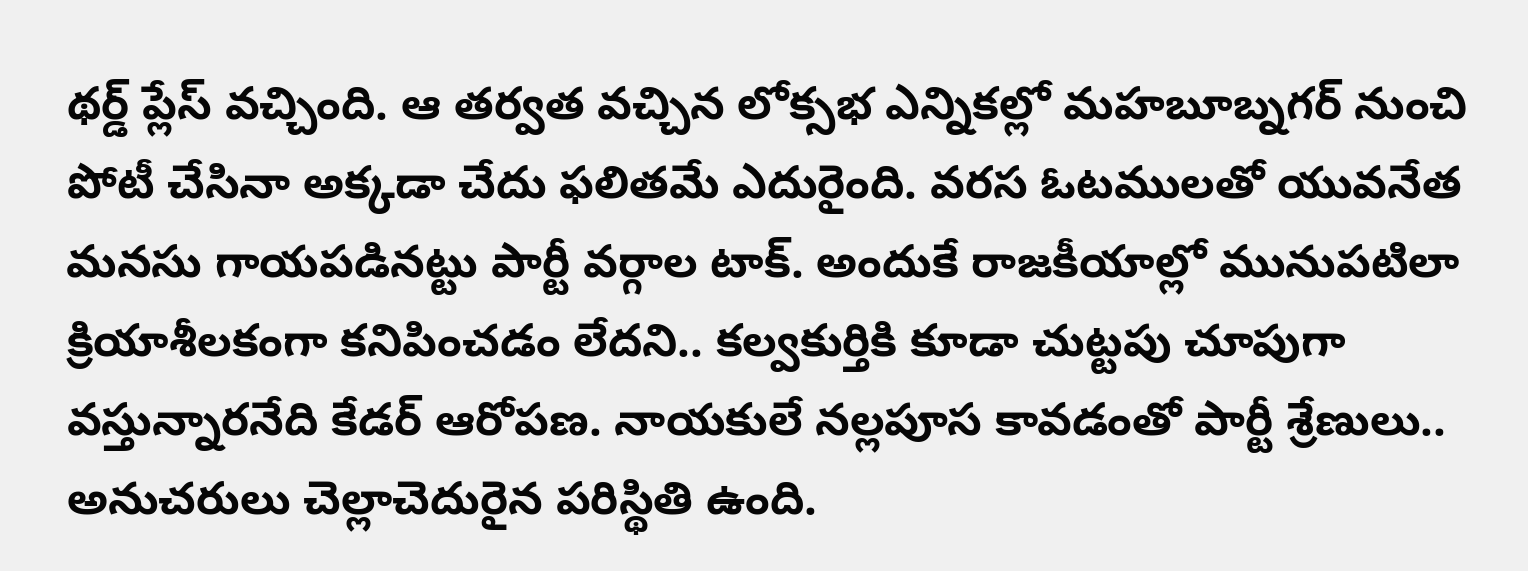థర్డ్ ప్లేస్ వచ్చింది. ఆ తర్వత వచ్చిన లోక్సభ ఎన్నికల్లో మహబూబ్నగర్ నుంచి పోటీ చేసినా అక్కడా చేదు ఫలితమే ఎదురైంది. వరస ఓటములతో యువనేత మనసు గాయపడినట్టు పార్టీ వర్గాల టాక్. అందుకే రాజకీయాల్లో మునుపటిలా క్రియాశీలకంగా కనిపించడం లేదని.. కల్వకుర్తికి కూడా చుట్టపు చూపుగా వస్తున్నారనేది కేడర్ ఆరోపణ. నాయకులే నల్లపూస కావడంతో పార్టీ శ్రేణులు.. అనుచరులు చెల్లాచెదురైన పరిస్థితి ఉంది.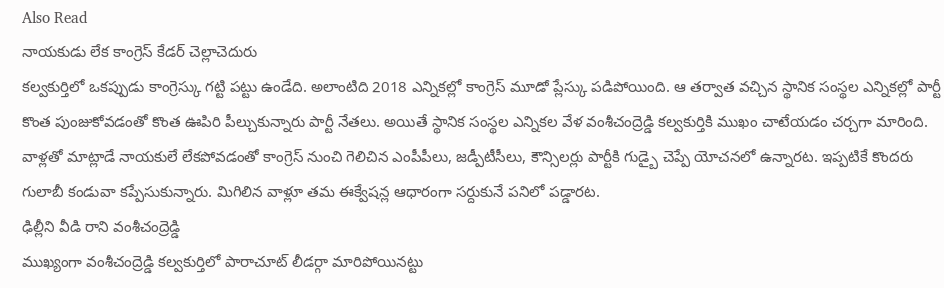Also Read
నాయకుడు లేక కాంగ్రెస్ కేడర్ చెల్లాచెదురు
కల్వకుర్తిలో ఒకప్పుడు కాంగ్రెస్కు గట్టి పట్టు ఉండేది. అలాంటిది 2018 ఎన్నికల్లో కాంగ్రెస్ మూడో ప్లేస్కు పడిపోయింది. ఆ తర్వాత వచ్చిన స్థానిక సంస్థల ఎన్నికల్లో పార్టీ కొంత పుంజుకోవడంతో కొంత ఊపిరి పీల్చుకున్నారు పార్టీ నేతలు. అయితే స్థానిక సంస్థల ఎన్నికల వేళ వంశీచంద్రెడ్డి కల్వకుర్తికి ముఖం చాటేయడం చర్చగా మారింది. వాళ్లతో మాట్లాడే నాయకులే లేకపోవడంతో కాంగ్రెస్ నుంచి గెలిచిన ఎంపీపీలు, జడ్పీటీసీలు, కౌన్సిలర్లు పార్టీకి గుడ్బై చెప్పే యోచనలో ఉన్నారట. ఇప్పటికే కొందరు గులాబీ కండువా కప్పేసుకున్నారు. మిగిలిన వాళ్లూ తమ ఈక్వేషన్ల ఆధారంగా సర్దుకునే పనిలో పడ్డారట.
ఢిల్లీని వీడి రాని వంశీచంద్రెడ్డి
ముఖ్యంగా వంశీచంద్రెడ్డి కల్వకుర్తిలో పారాచూట్ లీడర్గా మారిపోయినట్టు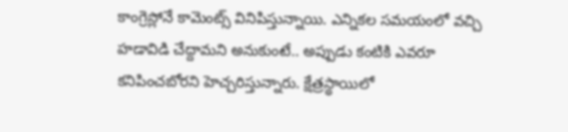కాంగ్రెస్లోనే కామెంట్స్ వినిపిస్తున్నాయి. ఎన్నికల సమయంలో వచ్చి హడావిడి చేద్దామని అనుకుంటే.. అప్పుడు కంటికి ఎవరూ కనిపించబోరని హెచ్చరిస్తున్నారు. క్షేత్రస్థాయిలో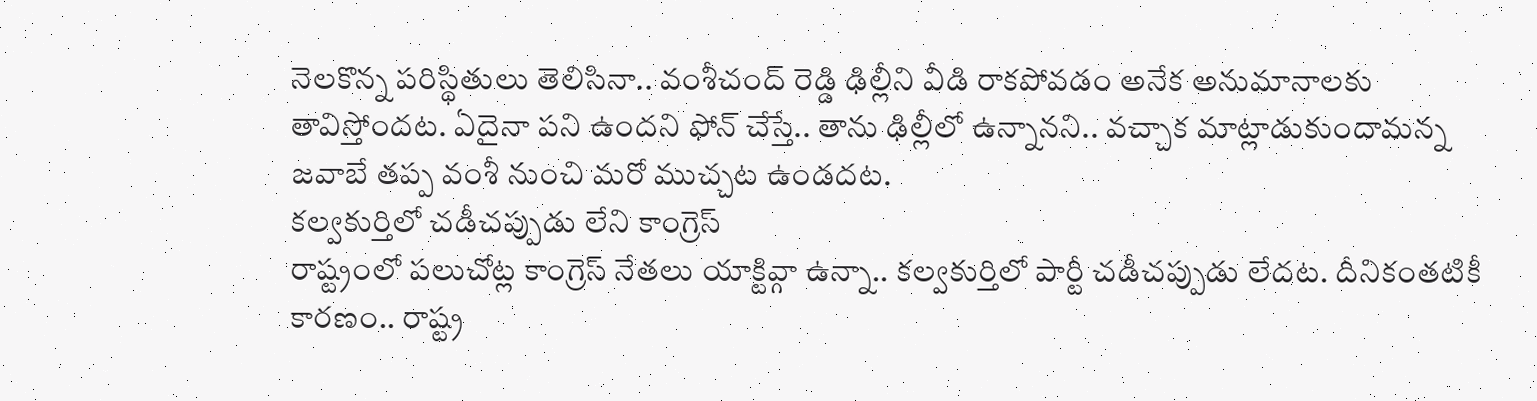నెలకొన్న పరిస్థితులు తెలిసినా.. వంశీచంద్ రెడ్డి ఢిల్లీని వీడి రాకపోవడం అనేక అనుమానాలకు తావిస్తోందట. ఏదైనా పని ఉందని ఫోన్ చేస్తే.. తాను ఢిల్లీలో ఉన్నానని.. వచ్చాక మాట్లాడుకుందామన్న జవాబే తప్ప వంశీ నుంచి మరో ముచ్చట ఉండదట.
కల్వకుర్తిలో చడీచప్పుడు లేని కాంగ్రెస్
రాష్ట్రంలో పలుచోట్ల కాంగ్రెస్ నేతలు యాక్టివ్గా ఉన్నా.. కల్వకుర్తిలో పార్టీ చడీచప్పుడు లేదట. దీనికంతటికీ కారణం.. రాష్ట్ర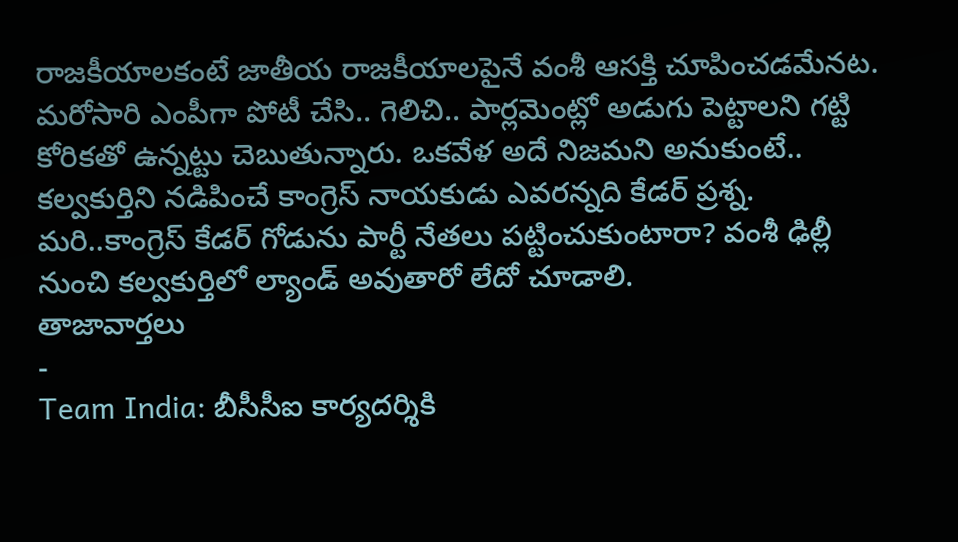రాజకీయాలకంటే జాతీయ రాజకీయాలపైనే వంశీ ఆసక్తి చూపించడమేనట. మరోసారి ఎంపీగా పోటీ చేసి.. గెలిచి.. పార్లమెంట్లో అడుగు పెట్టాలని గట్టి కోరికతో ఉన్నట్టు చెబుతున్నారు. ఒకవేళ అదే నిజమని అనుకుంటే.. కల్వకుర్తిని నడిపించే కాంగ్రెస్ నాయకుడు ఎవరన్నది కేడర్ ప్రశ్న. మరి..కాంగ్రెస్ కేడర్ గోడును పార్టీ నేతలు పట్టించుకుంటారా? వంశీ ఢిల్లీ నుంచి కల్వకుర్తిలో ల్యాండ్ అవుతారో లేదో చూడాలి.
తాజావార్తలు
-
Team India: బీసీసీఐ కార్యదర్శికి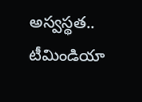అస్వస్థత.. టీమిండియా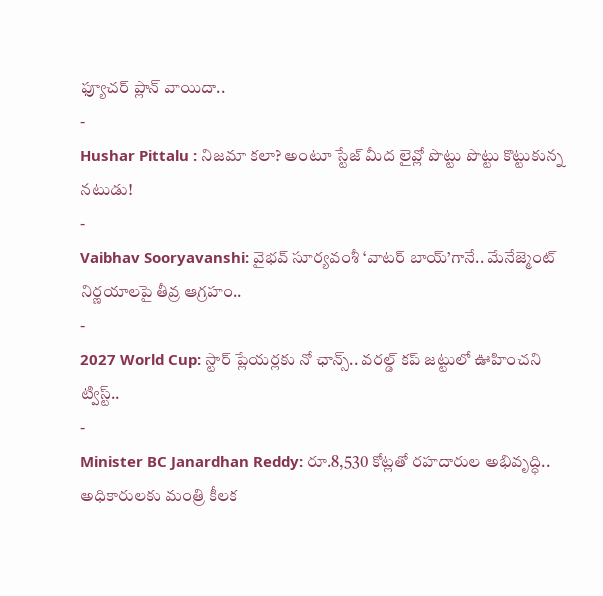ఫ్యూచర్ ప్లాన్ వాయిదా..
-
Hushar Pittalu : నిజమా కలా? అంటూ స్టేజ్ మీద లైవ్లో పొట్టు పొట్టు కొట్టుకున్న నటుడు!
-
Vaibhav Sooryavanshi: వైభవ్ సూర్యవంశీ ‘వాటర్ బాయ్’గానే.. మేనేజ్మెంట్ నిర్ణయాలపై తీవ్ర ఆగ్రహం..
-
2027 World Cup: స్టార్ ప్లేయర్లకు నో ఛాన్స్.. వరల్డ్ కప్ జట్టులో ఊహించని ట్విస్ట్..
-
Minister BC Janardhan Reddy: రూ.8,530 కోట్లతో రహదారుల అభివృద్ధి.. అధికారులకు మంత్రి కీలక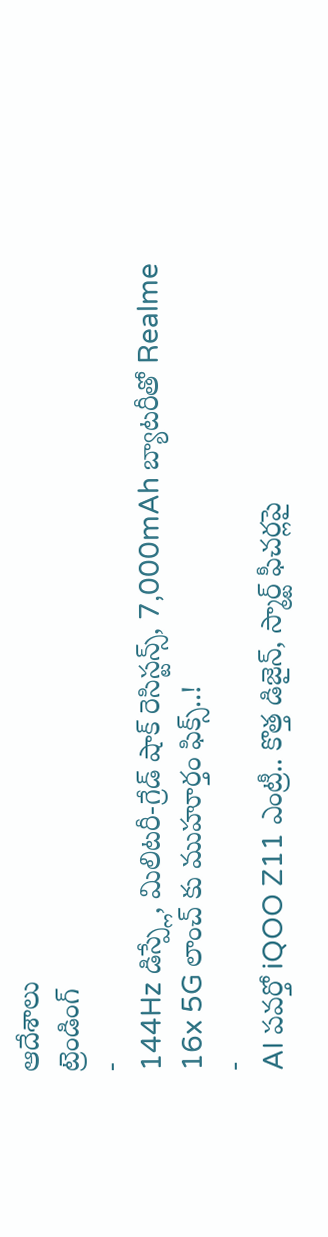ఆదేశాలు
ట్రెండింగ్
-
144Hz డిస్ప్లే, మిలిటరీ-గ్రేడ్ షాక్ రెసిస్టన్స్, 7,000mAh బ్యాటరీతో Realme 16x 5G లాంచ్ కు ముహూర్తం ఫిక్స్..!
-
AI పవర్తో iQOO Z11 ఎంట్రీ.. కొత్త డిజైన్, స్మార్ట్ ఫీచర్లపై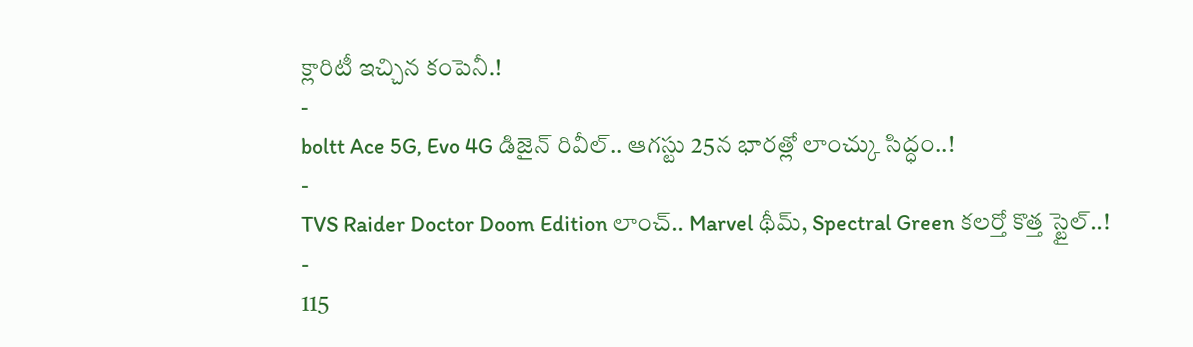క్లారిటీ ఇచ్చిన కంపెనీ.!
-
boltt Ace 5G, Evo 4G డిజైన్ రివీల్.. ఆగస్టు 25న భారత్లో లాంచ్కు సిద్ధం..!
-
TVS Raider Doctor Doom Edition లాంచ్.. Marvel థీమ్, Spectral Green కలర్తో కొత్త స్టైల్..!
-
115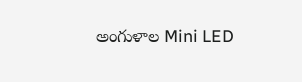అంగుళాల Mini LED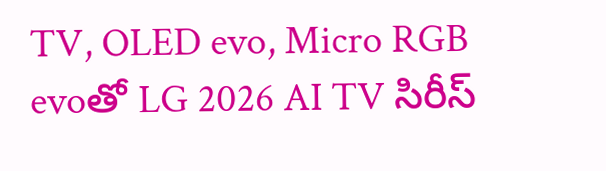TV, OLED evo, Micro RGB evoతో LG 2026 AI TV సిరీస్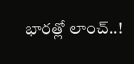భారత్లో లాంచ్..!